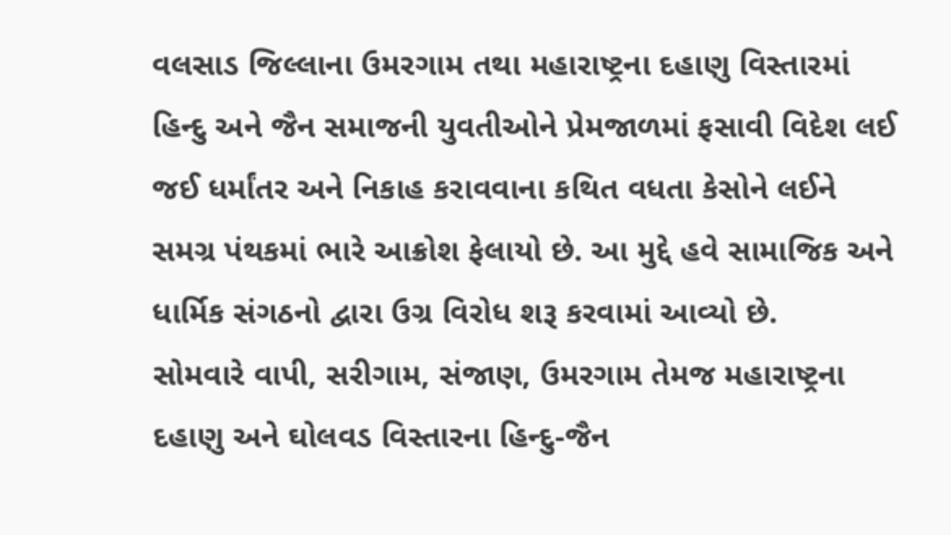વલસાડ જિલ્લાના ઉમરગામ તથા મહારાષ્ટ્રના દહાણુ વિસ્તારમાં હિન્દુ અને જૈન સમાજની યુવતીઓને પ્રેમજાળમાં ફસાવી વિદેશ લઈ જઈ ધર્માંતર અને નિકાહ કરાવવાના કથિત વધતા કેસોને લઈને સમગ્ર પંથકમાં ભારે આક્રોશ ફેલાયો છે. આ મુદ્દે હવે સામાજિક અને ધાર્મિક સંગઠનો દ્વારા ઉગ્ર વિરોધ શરૂ કરવામાં આવ્યો છે.
સોમવારે વાપી, સરીગામ, સંજાણ, ઉમરગામ તેમજ મહારાષ્ટ્રના દહાણુ અને ઘોલવડ વિસ્તારના હિન્દુ-જૈન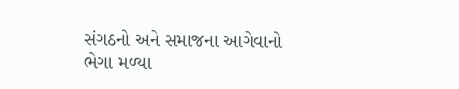સંગઠનો અને સમાજના આગેવાનો ભેગા મળ્યા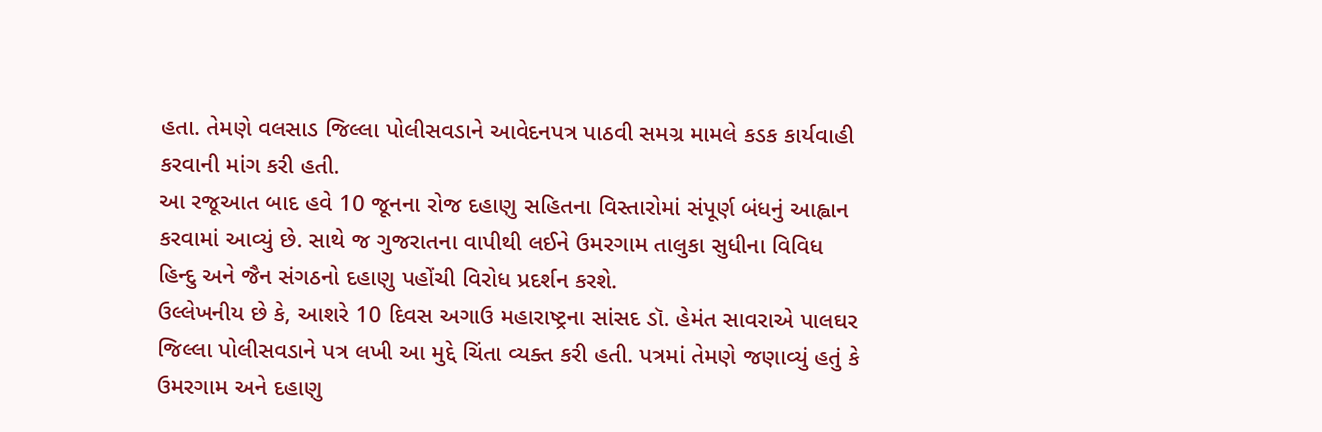હતા. તેમણે વલસાડ જિલ્લા પોલીસવડાને આવેદનપત્ર પાઠવી સમગ્ર મામલે કડક કાર્યવાહી કરવાની માંગ કરી હતી.
આ રજૂઆત બાદ હવે 10 જૂનના રોજ દહાણુ સહિતના વિસ્તારોમાં સંપૂર્ણ બંધનું આહ્વાન કરવામાં આવ્યું છે. સાથે જ ગુજરાતના વાપીથી લઈને ઉમરગામ તાલુકા સુધીના વિવિધ હિન્દુ અને જૈન સંગઠનો દહાણુ પહોંચી વિરોધ પ્રદર્શન કરશે.
ઉલ્લેખનીય છે કે, આશરે 10 દિવસ અગાઉ મહારાષ્ટ્રના સાંસદ ડૉ. હેમંત સાવરાએ પાલઘર જિલ્લા પોલીસવડાને પત્ર લખી આ મુદ્દે ચિંતા વ્યક્ત કરી હતી. પત્રમાં તેમણે જણાવ્યું હતું કે ઉમરગામ અને દહાણુ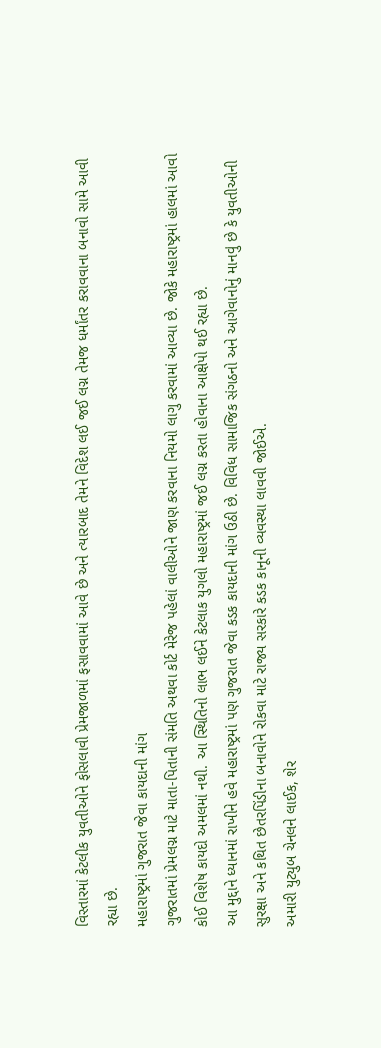વિસ્તારમાં કેટલીક યુવતીઓને ફોસલાવી પ્રેમજાળમાં ફસાવવામાં આવે છે અને ત્યારબાદ તેમને વિદેશ લઈ જઈ લગ્ન તેમજ ધર્માંતર કરાવવાના બનાવો સામે આવી રહ્યા છે.
મહારાષ્ટ્રમાં ગુજરાત જેવા કાયદાની માંગ
ગુજરાતમાં પ્રેમલગ્ન માટે માતા-પિતાની સંમતિ અથવા કોર્ટ મેરેજ પહેલાં વાલીઓને જાણ કરવાના નિયમો લાગુ કરવામાં આવ્યા છે. જોકે મહારાષ્ટ્રમાં હાલમાં આવો કોઈ વિશેષ કાયદો અમલમાં નથી. આ સ્થિતિનો લાભ લઈને કેટલાક યુગલો મહારાષ્ટ્રમાં જઈ લગ્ન કરતા હોવાના આક્ષેપો થઈ રહ્યા છે.
આ મુદ્દાને ધ્યાનમાં રાખીને હવે મહારાષ્ટ્રમાં પણ ગુજરાત જેવા કડક કાયદાની માંગ ઉઠી છે. વિવિધ સામાજિક સંગઠનો અને આગેવાનોનું માનવું છે કે યુવતીઓની સુરક્ષા અને કથિત છેતરપિંડીના બનાવોને રોકવા માટે રાજ્ય સરકારે કડક કાનૂની વ્યવસ્થા લાવવી જોઈએ.
અમારી યુટ્યુબ ચેનલને લાઈક, શેર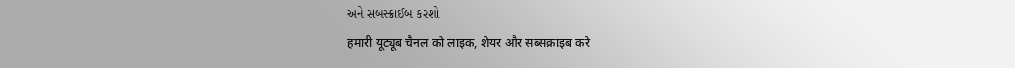અને સબસ્ક્રાઈબ કરશો
हमारी यूट्यूब चैनल को लाइक, शेयर और सब्सक्राइब करे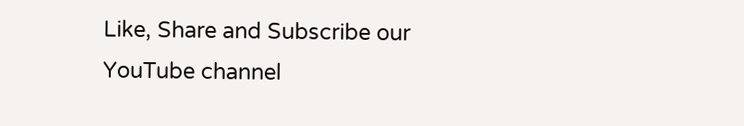Like, Share and Subscribe our YouTube channel